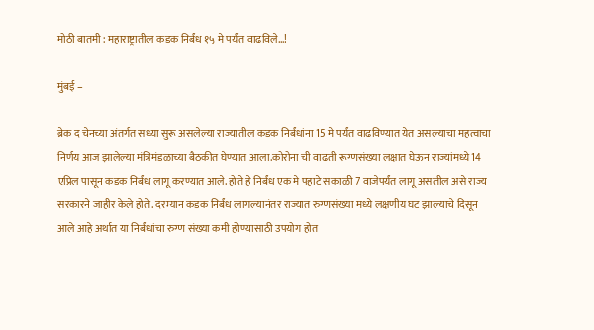मोठी बातमी : महाराष्ट्रातील कडक निर्बंध १५ मे पर्यंत वाढविले…!

मुंबई –

ब्रेक द चेनच्या अंतर्गत सध्या सुरू असलेल्या राज्यातील कडक निर्बंधांना 15 मे पर्यंत वाढविण्यात येत असल्याचा महत्वाचा निर्णय आज झालेल्या मंत्रिमंडळाच्या बैठकीत घेण्यात आला.कोरोना ची वाढती रूग्णसंख्या लक्षात घेऊन राज्यांमध्ये 14 एप्रिल पासून कडक निर्बंध लागू करण्यात आले. होते हे निर्बंध एक मे पहाटे सकाळी 7 वाजेपर्यंत लागू असतील असे राज्य सरकारने जाहीर केले होते. दरम्यान कडक निर्बंध लागल्यानंतर राज्यात रुग्णसंख्या मध्ये लक्षणीय घट झाल्याचे दिसून आले आहे अर्थात या निर्बंधांचा रुग्ण संख्या कमी होण्यासाठी उपयोग होत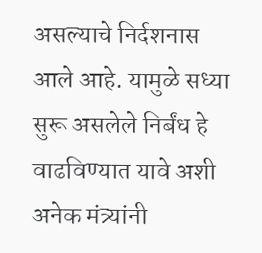असल्याचे निर्दशनास आले आहे. यामुळे सध्या सुरू असलेले निर्बंध हे वाढविण्यात यावे अशी अनेक मंत्र्यांनी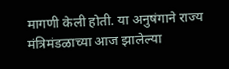मागणी केली होती. या अनुषंगाने राज्य मंत्रिमंडळाच्या आज झालेल्या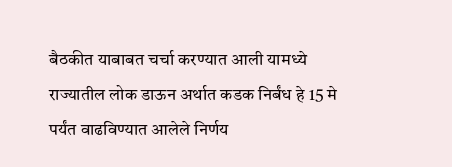बैठकीत याबाबत चर्चा करण्यात आली यामध्ये राज्यातील लोक डाऊन अर्थात कडक निर्बंध हे 15 मे पर्यंत वाढविण्यात आलेले निर्णय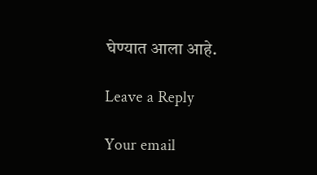घेण्यात आला आहे.

Leave a Reply

Your email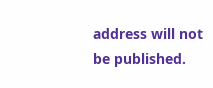address will not be published.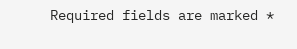Required fields are marked *